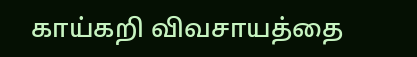காய்கறி விவசாயத்தை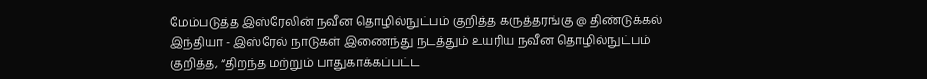மேம்படுத்த இஸ்ரேலின் நவீன தொழில்நுட்பம் குறித்த கருத்தரங்கு @ திண்டுக்கல்
இந்தியா - இஸ்ரேல் நாடுகள் இணைந்து நடத்தும் உயரிய நவீன தொழில்நுட்பம் குறித்த, “திறந்த மற்றும் பாதுகாக்கப்பட்ட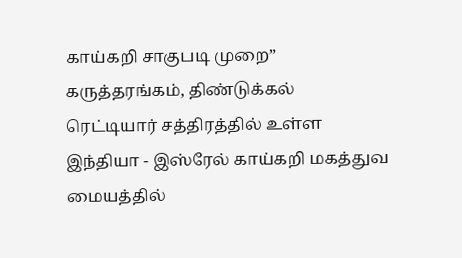காய்கறி சாகுபடி முறை” கருத்தரங்கம், திண்டுக்கல் ரெட்டியார் சத்திரத்தில் உள்ள இந்தியா - இஸ்ரேல் காய்கறி மகத்துவ மையத்தில்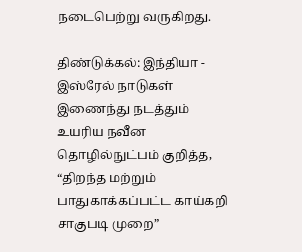நடைபெற்று வருகிறது.

திண்டுக்கல்: இந்தியா - இஸ்ரேல் நாடுகள் இணைந்து நடத்தும் உயரிய நவீன தொழில்நுட்பம் குறித்த, “திறந்த மற்றும் பாதுகாக்கப்பட்ட காய்கறி சாகுபடி முறை”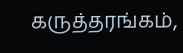கருத்தரங்கம்,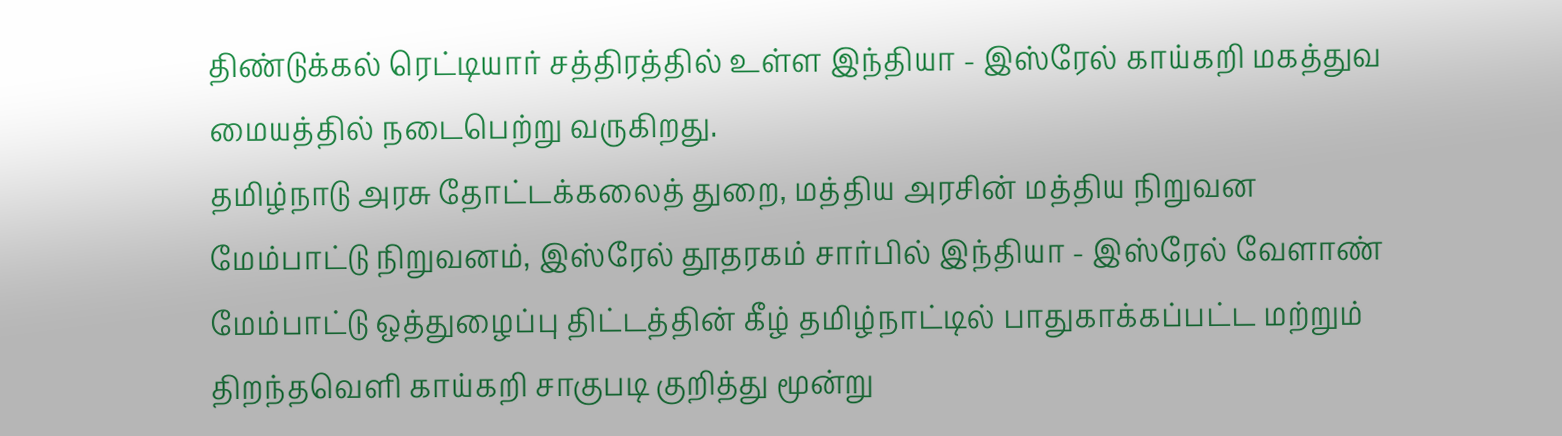திண்டுக்கல் ரெட்டியார் சத்திரத்தில் உள்ள இந்தியா - இஸ்ரேல் காய்கறி மகத்துவ மையத்தில் நடைபெற்று வருகிறது.
தமிழ்நாடு அரசு தோட்டக்கலைத் துறை, மத்திய அரசின் மத்திய நிறுவன மேம்பாட்டு நிறுவனம், இஸ்ரேல் தூதரகம் சார்பில் இந்தியா - இஸ்ரேல் வேளாண் மேம்பாட்டு ஒத்துழைப்பு திட்டத்தின் கீழ் தமிழ்நாட்டில் பாதுகாக்கப்பட்ட மற்றும் திறந்தவெளி காய்கறி சாகுபடி குறித்து மூன்று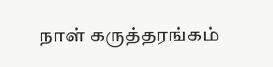நாள் கருத்தரங்கம்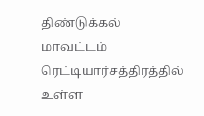திண்டுக்கல் மாவட்டம் ரெட்டியார்சத்திரத்தில் உள்ள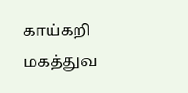காய்கறி மகத்துவ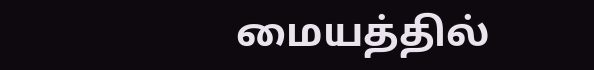மையத்தில்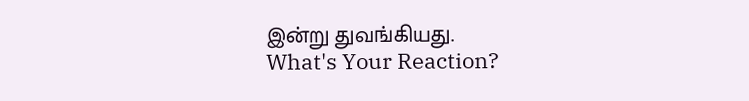இன்று துவங்கியது.
What's Your Reaction?